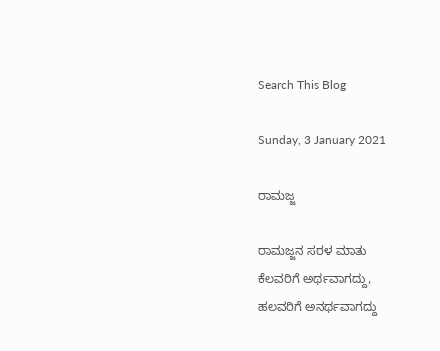Search This Blog

Sunday, 3 January 2021

ರಾಮಜ್ಜ

ರಾಮಜ್ಜನ ಸರಳ ಮಾತು
ಕೆಲವರಿಗೆ ಅರ್ಥವಾಗದ್ದು,
ಹಲವರಿಗೆ ಅನರ್ಥವಾಗದ್ದು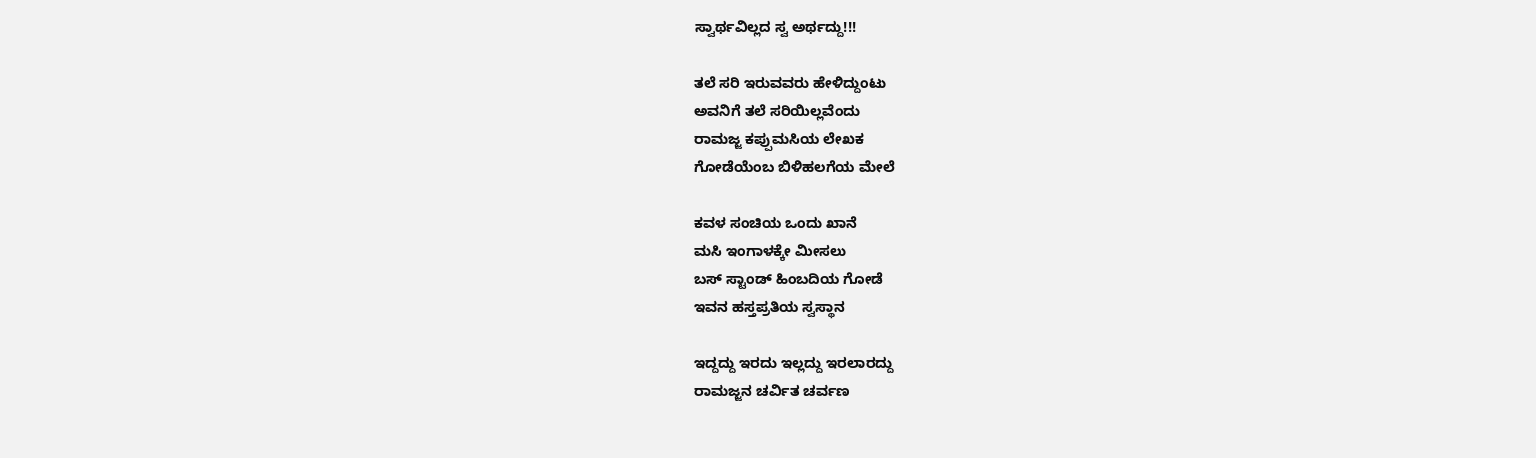ಸ್ವಾರ್ಥವಿಲ್ಲದ ಸ್ವ ಅರ್ಥದ್ದು!!!

ತಲೆ ಸರಿ ಇರುವವರು ಹೇಳಿದ್ದುಂಟು
ಅವನಿಗೆ ತಲೆ ಸರಿಯಿಲ್ಲವೆಂದು
ರಾಮಜ್ಜ ಕಪ್ಪುಮಸಿಯ ಲೇಖಕ
ಗೋಡೆಯೆಂಬ ಬಿಳಿಹಲಗೆಯ ಮೇಲೆ

ಕವಳ ಸಂಚಿಯ ಒಂದು ಖಾನೆ
ಮಸಿ ಇಂಗಾಳಕ್ಕೇ ಮೀಸಲು
ಬಸ್ ಸ್ಟಾಂಡ್ ಹಿಂಬದಿಯ ಗೋಡೆ
ಇವನ ಹಸ್ತಪ್ರತಿಯ ಸ್ವಸ್ಥಾನ

ಇದ್ದದ್ದು ಇರದು ಇಲ್ಲದ್ದು ಇರಲಾರದ್ದು
ರಾಮಜ್ಜನ ಚರ್ವಿತ ಚರ್ವಣ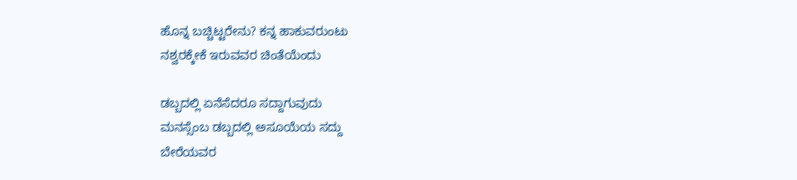ಹೊನ್ನ ಬಚ್ಚಿಟ್ಟರೇನು? ಕನ್ನ ಹಾಕುವರುಂಟು
ನಶ್ವರಕ್ಕೇಕೆ ಇರುವವರ ಚಿಂತೆಯೆಂದು

ಡಬ್ಬದಲ್ಲಿ ಏನೆಸೆದರೂ ಸದ್ದಾಗುವುದು
ಮನಸ್ಸೆಂಬ ಡಬ್ಬದಲ್ಲಿ ಅಸೂಯೆಯ ಸದ್ದು
ಬೇರೆಯವರ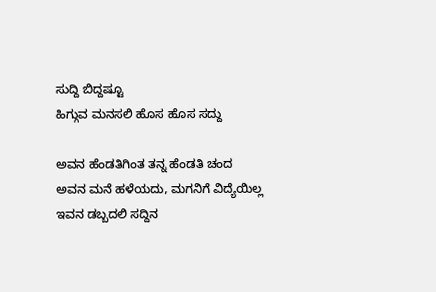ಸುದ್ದಿ ಬಿದ್ದಷ್ಟೂ
ಹಿಗ್ಗುವ ಮನಸಲಿ ಹೊಸ ಹೊಸ ಸದ್ದು

ಅವನ ಹೆಂಡತಿಗಿಂತ ತನ್ನ ಹೆಂಡತಿ ಚಂದ
ಅವನ ಮನೆ ಹಳೆಯದು, ಮಗನಿಗೆ ವಿದ್ಯೆಯಿಲ್ಲ
ಇವನ ಡಬ್ಬದಲಿ ಸದ್ದಿನ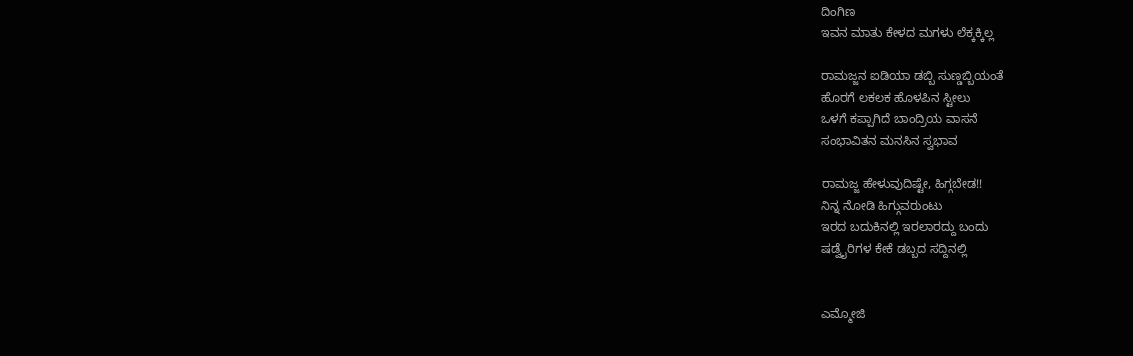ದಿಂಗಿಣ
ಇವನ ಮಾತು ಕೇಳದ ಮಗಳು ಲೆಕ್ಕಕ್ಕಿಲ್ಲ

ರಾಮಜ್ಜನ ಐಡಿಯಾ ಡಬ್ಬಿ ಸುಣ್ಡಬ್ಬಿಯಂತೆ
ಹೊರಗೆ ಲಕಲಕ ಹೊಳಪಿನ ಸ್ಟೀಲು
ಒಳಗೆ ಕಪ್ಪಾಗಿದೆ ಬಾಂದ್ರಿಯ ವಾಸನೆ
ಸಂಭಾವಿತನ ಮನಸಿನ ಸ್ವಭಾವ

ರಾಮಜ್ಜ ಹೇಳುವುದಿಷ್ಟೇ, ಹಿಗ್ಗಬೇಡ!!
ನಿನ್ನ ನೋಡಿ ಹಿಗ್ಗುವರುಂಟು
ಇರದ ಬದುಕಿನಲ್ಲಿ ಇರಲಾರದ್ದು ಬಂದು
ಷಡ್ವೈರಿಗಳ ಕೇಕೆ ಡಬ್ಬದ ಸದ್ದಿನಲ್ಲಿ


ಎಮ್ಮೋಜಿ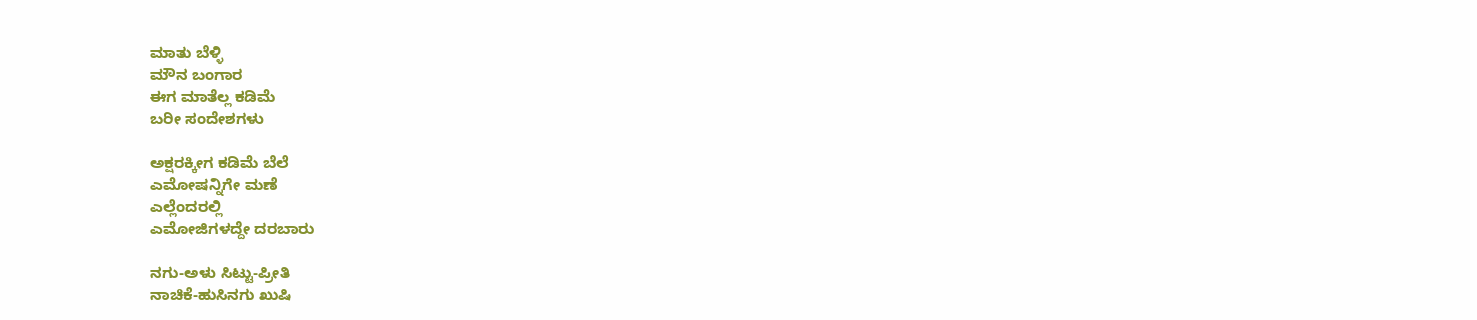ಮಾತು ಬೆಳ್ಳಿ
ಮೌನ ಬಂಗಾರ
ಈಗ ಮಾತೆಲ್ಲ ಕಡಿಮೆ
ಬರೀ ಸಂದೇಶಗಳು

ಅಕ್ಷರಕ್ಕೀಗ ಕಡಿಮೆ ಬೆಲೆ
ಎಮೋಷನ್ನಿಗೇ ಮಣೆ
ಎಲ್ಲೆಂದರಲ್ಲಿ
ಎಮೋಜಿಗಳದ್ದೇ ದರಬಾರು

ನಗು-ಅಳು ಸಿಟ್ಟು-ಪ್ರೀತಿ
ನಾಚಿಕೆ-ಹುಸಿನಗು ಖುಷಿ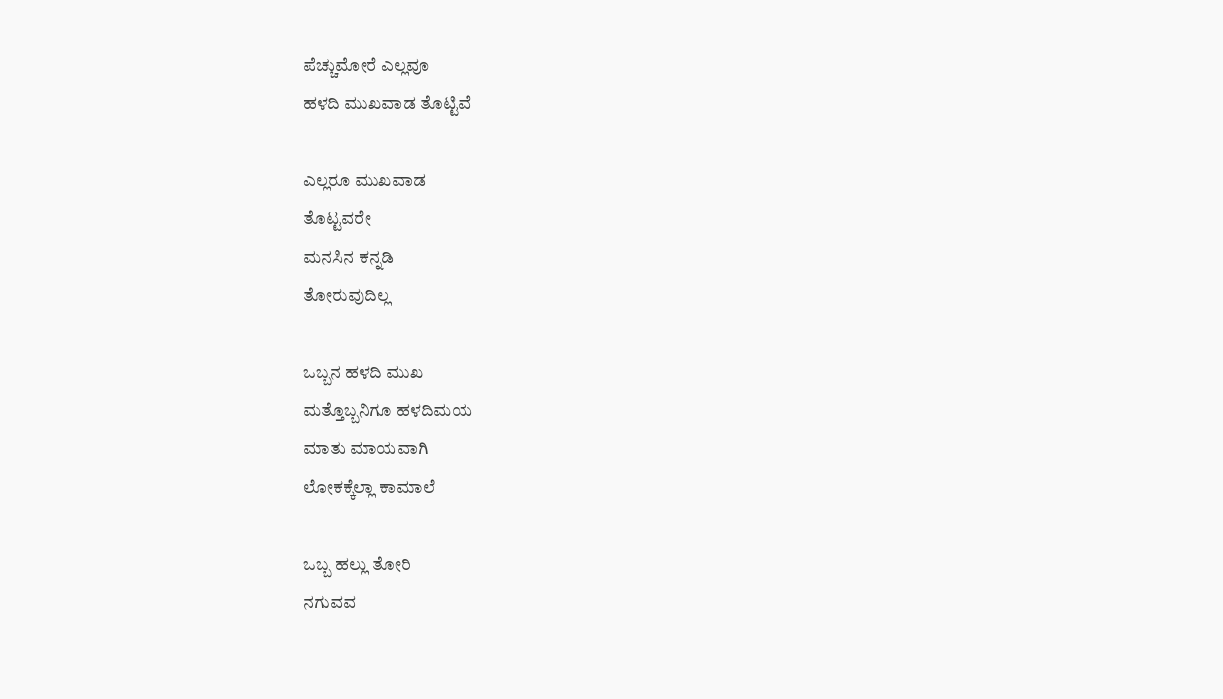ಪೆಚ್ಚುಮೋರೆ ಎಲ್ಲವೂ
ಹಳದಿ ಮುಖವಾಡ ತೊಟ್ಟಿವೆ

ಎಲ್ಲರೂ ಮುಖವಾಡ
ತೊಟ್ಟವರೇ
ಮನಸಿನ ಕನ್ನಡಿ
ತೋರುವುದಿಲ್ಲ

ಒಬ್ಬನ ಹಳದಿ ಮುಖ
ಮತ್ತೊಬ್ಬನಿಗೂ ಹಳದಿಮಯ
ಮಾತು ಮಾಯವಾಗಿ
ಲೋಕಕ್ಕೆಲ್ಲಾ ಕಾಮಾಲೆ

ಒಬ್ಬ ಹಲ್ಲು ತೋರಿ
ನಗುವವ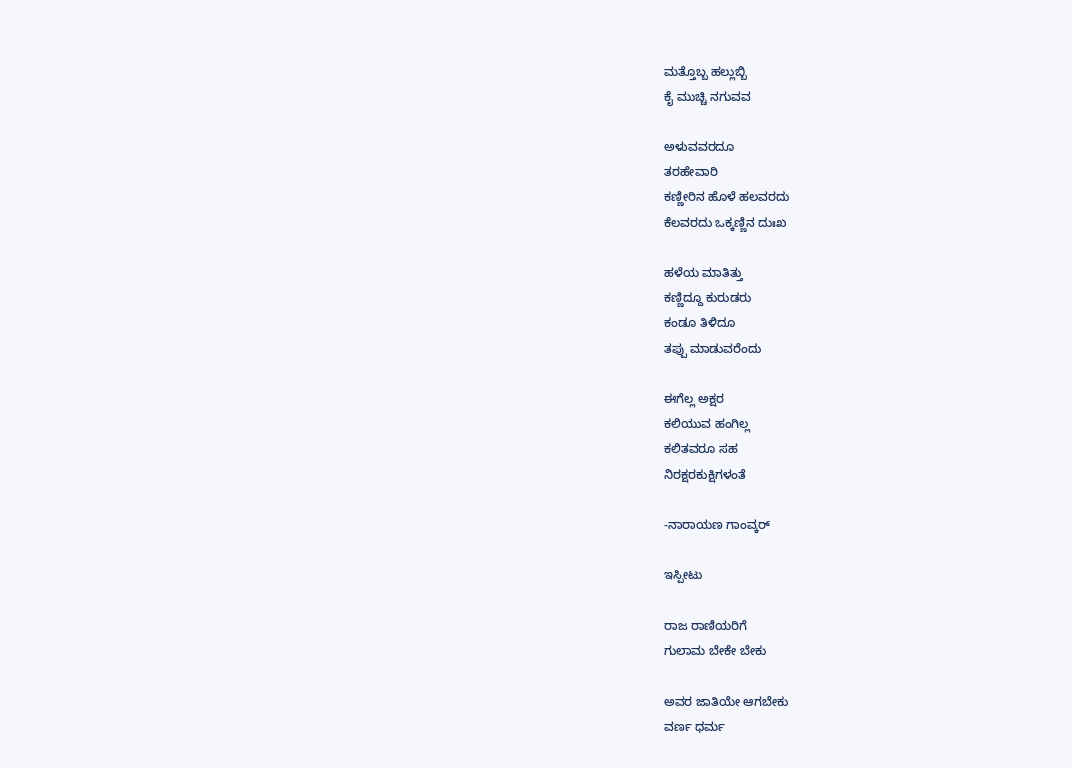ಮತ್ತೊಬ್ಬ ಹಲ್ಲುಬ್ಬಿ
ಕೈ ಮುಚ್ಚಿ ನಗುವವ

ಅಳುವವರದೂ
ತರಹೇವಾರಿ
ಕಣ್ಣೀರಿನ ಹೊಳೆ ಹಲವರದು
ಕೆಲವರದು ಒಕ್ಕಣ್ಣಿನ ದುಃಖ

ಹಳೆಯ ಮಾತಿತ್ತು
ಕಣ್ಣಿದ್ದೂ ಕುರುಡರು
ಕಂಡೂ ತಿಳಿದೂ
ತಪ್ಪು ಮಾಡುವರೆಂದು

ಈಗೆಲ್ಲ ಅಕ್ಷರ
ಕಲಿಯುವ ಹಂಗಿಲ್ಲ
ಕಲಿತವರೂ ಸಹ
ನಿರಕ್ಷರಕುಕ್ಷಿಗಳಂತೆ

-ನಾರಾಯಣ ಗಾಂವ್ಕರ್

ಇಸ್ಪೀಟು

ರಾಜ ರಾಣಿಯರಿಗೆ
ಗುಲಾಮ ಬೇಕೇ ಬೇಕು

ಅವರ ಜಾತಿಯೇ ಆಗಬೇಕು
ವರ್ಣ ಧರ್ಮ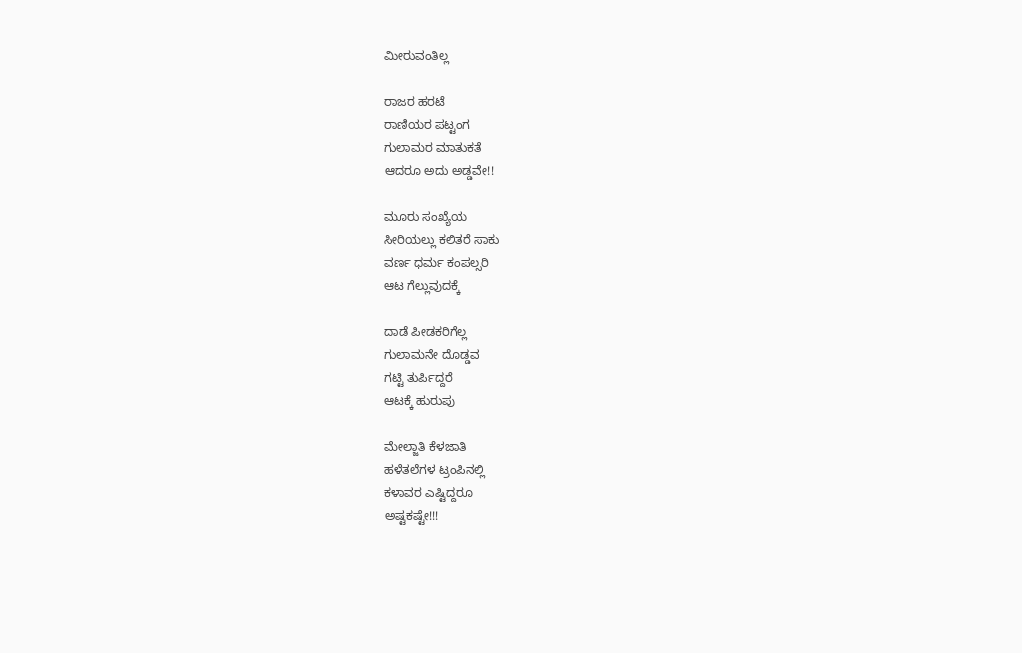ಮೀರುವಂತಿಲ್ಲ

ರಾಜರ ಹರಟೆ
ರಾಣಿಯರ ಪಟ್ಟಂಗ
ಗುಲಾಮರ ಮಾತುಕತೆ
ಆದರೂ ಅದು ಅಡ್ಡವೇ!!

ಮೂರು ಸಂಖ್ಯೆಯ
ಸೀರಿಯಲ್ಲು ಕಲಿತರೆ ಸಾಕು
ವರ್ಣ ಧರ್ಮ ಕಂಪಲ್ಸರಿ
ಆಟ ಗೆಲ್ಲುವುದಕ್ಕೆ

ದಾಡೆ ಪೀಡಕರಿಗೆಲ್ಲ
ಗುಲಾಮನೇ ದೊಡ್ಡವ
ಗಟ್ಟಿ ತುರ್ಪಿದ್ದರೆ
ಆಟಕ್ಕೆ ಹುರುಪು

ಮೇಲ್ಜಾತಿ ಕೆಳಜಾತಿ
ಹಳೆತಲೆಗಳ ಟ್ರಂಪಿನಲ್ಲಿ
ಕಳಾವರ ಎಷ್ಟಿದ್ದರೂ
ಅಷ್ಟಕಷ್ಟೇ!!!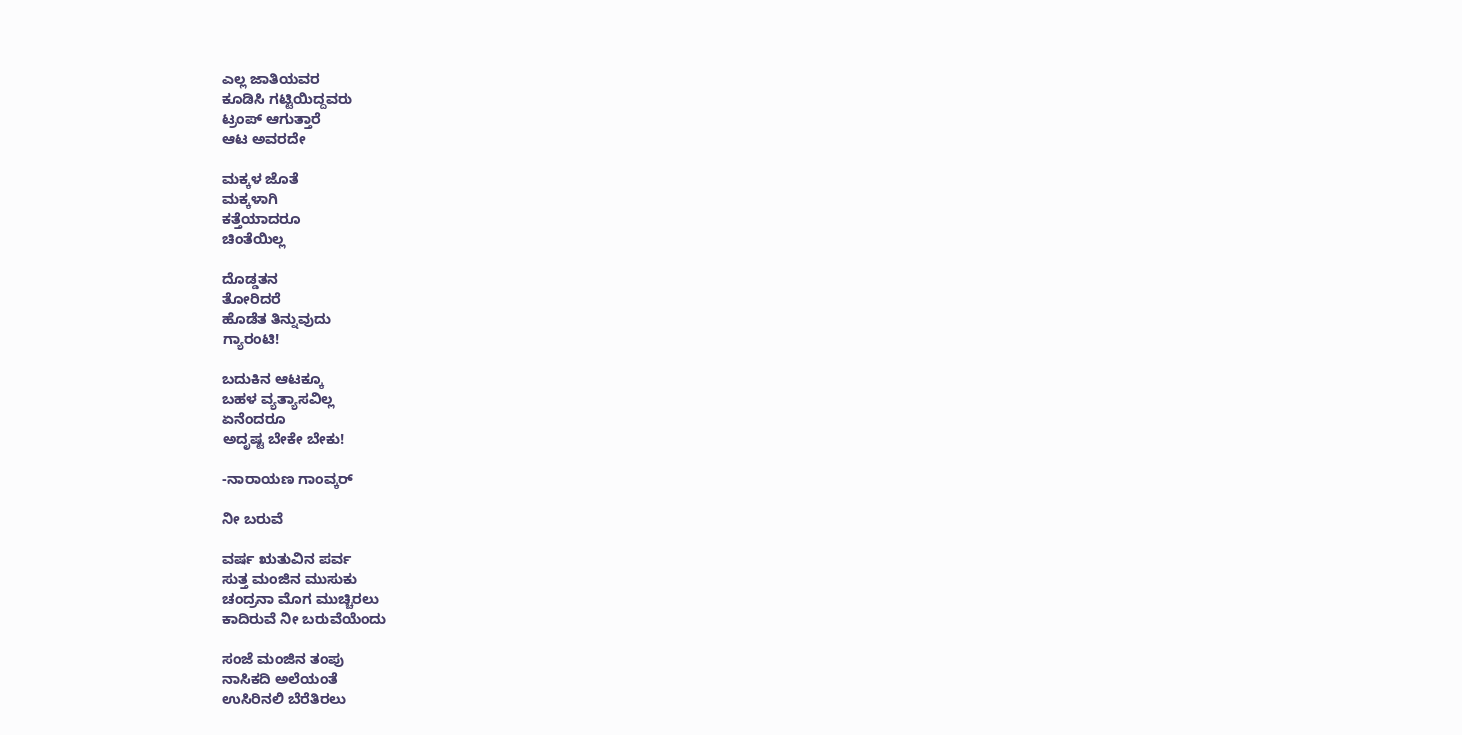ಎಲ್ಲ ಜಾತಿಯವರ
ಕೂಡಿಸಿ ಗಟ್ಟಿಯಿದ್ದವರು
ಟ್ರಂಪ್ ಆಗುತ್ತಾರೆ
ಆಟ ಅವರದೇ

ಮಕ್ಕಳ ಜೊತೆ
ಮಕ್ಕಳಾಗಿ
ಕತ್ತೆಯಾದರೂ
ಚಿಂತೆಯಿಲ್ಲ

ದೊಡ್ಡತನ
ತೋರಿದರೆ
ಹೊಡೆತ ತಿನ್ನುವುದು
ಗ್ಯಾರಂಟಿ!

ಬದುಕಿನ ಆಟಕ್ಕೂ
ಬಹಳ ವ್ಯತ್ಯಾಸವಿಲ್ಲ
ಏನೆಂದರೂ
ಅದೃಷ್ಟ ಬೇಕೇ ಬೇಕು!

-ನಾರಾಯಣ ಗಾಂವ್ಕರ್

ನೀ ಬರುವೆ

ವರ್ಷ ಋತುವಿನ ಪರ್ವ
ಸುತ್ತ ಮಂಜಿನ ಮುಸುಕು
ಚಂದ್ರನಾ ಮೊಗ ಮುಚ್ಚಿರಲು
ಕಾದಿರುವೆ ನೀ ಬರುವೆಯೆಂದು

ಸಂಜೆ ಮಂಜಿನ ತಂಪು
ನಾಸಿಕದಿ ಅಲೆಯಂತೆ
ಉಸಿರಿನಲಿ ಬೆರೆತಿರಲು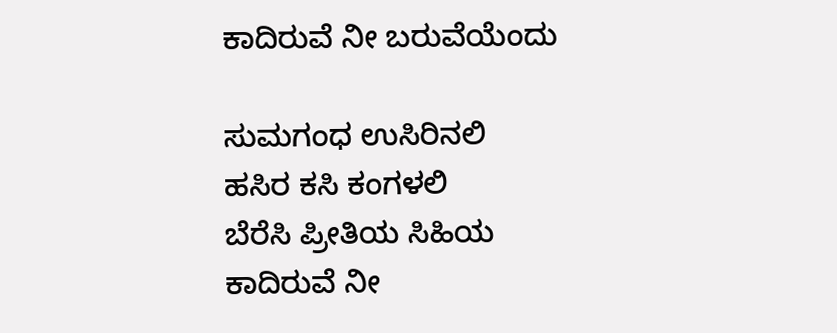ಕಾದಿರುವೆ ನೀ ಬರುವೆಯೆಂದು

ಸುಮಗಂಧ ಉಸಿರಿನಲಿ
ಹಸಿರ ಕಸಿ ಕಂಗಳಲಿ
ಬೆರೆಸಿ ಪ್ರೀತಿಯ ಸಿಹಿಯ
ಕಾದಿರುವೆ ನೀ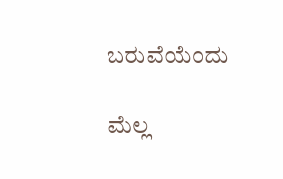ಬರುವೆಯೆಂದು

ಮೆಲ್ಲ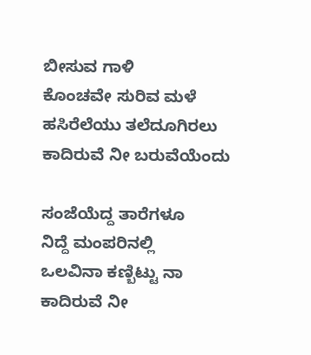ಬೀಸುವ ಗಾಳಿ
ಕೊಂಚವೇ ಸುರಿವ ಮಳೆ
ಹಸಿರೆಲೆಯು ತಲೆದೂಗಿರಲು
ಕಾದಿರುವೆ ನೀ ಬರುವೆಯೆಂದು

ಸಂಜೆಯೆದ್ದ ತಾರೆಗಳೂ
ನಿದ್ದೆ ಮಂಪರಿನಲ್ಲಿ
ಒಲವಿನಾ ಕಣ್ಬಿಟ್ಟು ನಾ
ಕಾದಿರುವೆ ನೀ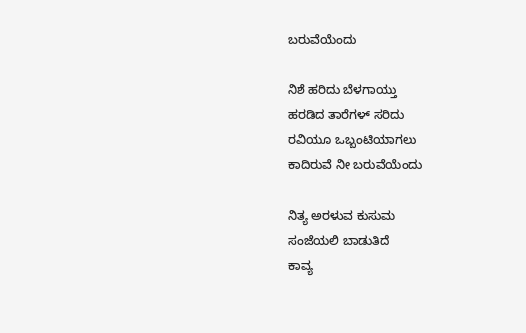ಬರುವೆಯೆಂದು

ನಿಶೆ ಹರಿದು ಬೆಳಗಾಯ್ತು
ಹರಡಿದ ತಾರೆಗಳ್ ಸರಿದು
ರವಿಯೂ ಒಬ್ಬಂಟಿಯಾಗಲು
ಕಾದಿರುವೆ ನೀ ಬರುವೆಯೆಂದು

ನಿತ್ಯ ಅರಳುವ ಕುಸುಮ
ಸಂಜೆಯಲಿ ಬಾಡುತಿದೆ
ಕಾವ್ಯ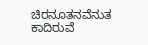ಚಿರನೂತನವೆನುತ
ಕಾದಿರುವೆ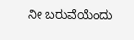ನೀ ಬರುವೆಯೆಂದು